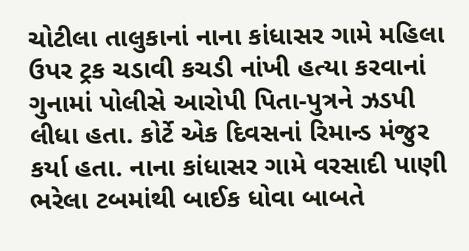ચોટીલા તાલુકાનાં નાના કાંધાસર ગામે મહિલા ઉપર ટ્રક ચડાવી કચડી નાંખી હત્યા કરવાનાં ગુનામાં પોલીસે આરોપી પિતા-પુત્રને ઝડપી લીધા હતા. કોર્ટે એક દિવસનાં રિમાન્ડ મંજુર કર્યા હતા. નાના કાંધાસર ગામે વરસાદી પાણી ભરેલા ટબમાંથી બાઈક ધોવા બાબતે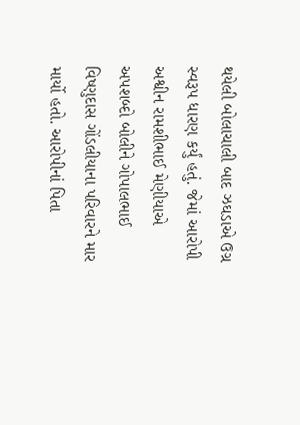થયેલી બોલાચાલી બાદ ઝઘડાએ ઉગ્ર સ્વરૂપ ધારણ કર્યું હતું. જેમાં આરોપી અશ્વીન રામશીભાઈ મેણીયાએ અપશબ્દો બોલીને ગોપાલભાઈ વિષ્ણુદાસ ગોંડલીયાના પરિવારને માર માર્યો હતો. આરોપીનાં પિતા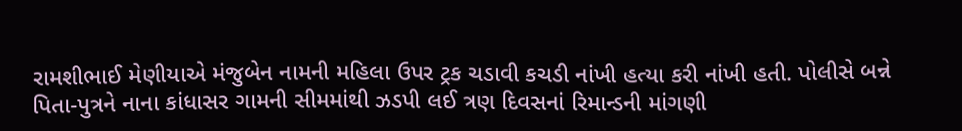રામશીભાઈ મેણીયાએ મંજુબેન નામની મહિલા ઉપર ટ્રક ચડાવી કચડી નાંખી હત્યા કરી નાંખી હતી. પોલીસે બન્ને પિતા-પુત્રને નાના કાંધાસર ગામની સીમમાંથી ઝડપી લઈ ત્રણ દિવસનાં રિમાન્ડની માંગણી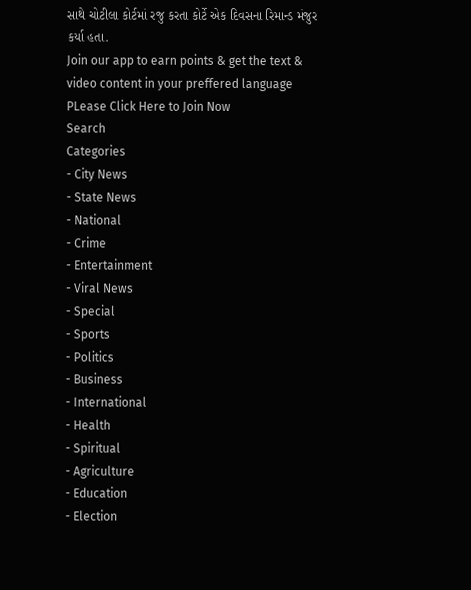સાથે ચોટીલા કોર્ટમાં રજુ કરતા કોર્ટે એક દિવસના રિમાન્ડ મંજુર કર્યા હતા.
Join our app to earn points & get the text & video content in your preffered language
PLease Click Here to Join Now
Search
Categories
- City News
- State News
- National
- Crime
- Entertainment
- Viral News
- Special
- Sports
- Politics
- Business
- International
- Health
- Spiritual
- Agriculture
- Education
- Election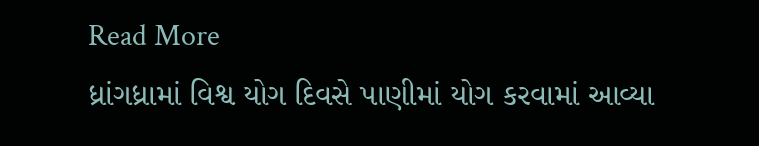Read More
ધ્રાંગધ્રામાં વિશ્વ યોગ દિવસે પાણીમાં યોગ કરવામાં આવ્યા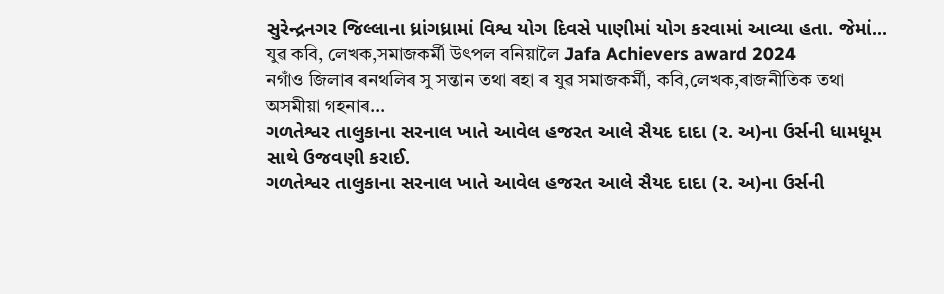સુરેન્દ્રનગર જિલ્લાના ધ્રાંગધ્રામાં વિશ્વ યોગ દિવસે પાણીમાં યોગ કરવામાં આવ્યા હતા. જેમાં...
যুৱ কবি, লেখক,সমাজকৰ্মী উৎপল বনিয়ালৈ Jafa Achievers award 2024
নগাঁও জিলাৰ ৰনথলিৰ সু সন্তান তথা ৰহা ৰ যুৱ সমাজকৰ্মী, কবি,লেখক,ৰাজনীতিক তথা অসমীয়া গহনাৰ...
ગળતેશ્વર તાલુકાના સરનાલ ખાતે આવેલ હજરત આલે સૈયદ દાદા (ર. અ)ના ઉર્સની ધામધૂમ સાથે ઉજવણી કરાઈ.
ગળતેશ્વર તાલુકાના સરનાલ ખાતે આવેલ હજરત આલે સૈયદ દાદા (ર. અ)ના ઉર્સની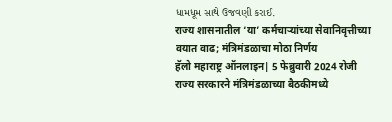ધામધૂમ સાથે ઉજવણી કરાઈ.
राज्य शासनातील ‘या’ कर्मचाऱ्यांच्या सेवानिवृत्तीच्या वयात वाढ; मंत्रिमंडळाचा मोठा निर्णय
हॅलो महाराष्ट्र ऑनलाइन| 5 फेब्रुवारी 2024 रोजी राज्य सरकारने मंत्रिमंडळाच्या बैठकीमध्ये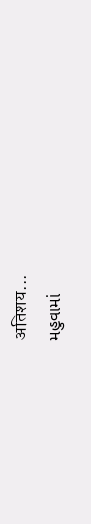अतिशय...
મહુવામાં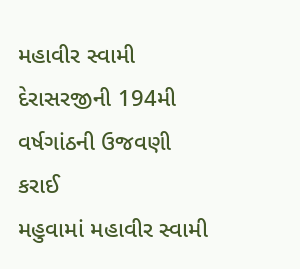મહાવીર સ્વામી દેરાસરજીની 194મી વર્ષગાંઠની ઉજવણી કરાઈ
મહુવામાં મહાવીર સ્વામી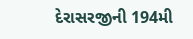દેરાસરજીની 194મી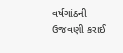વર્ષગાંઠની ઉજવણી કરાઈ